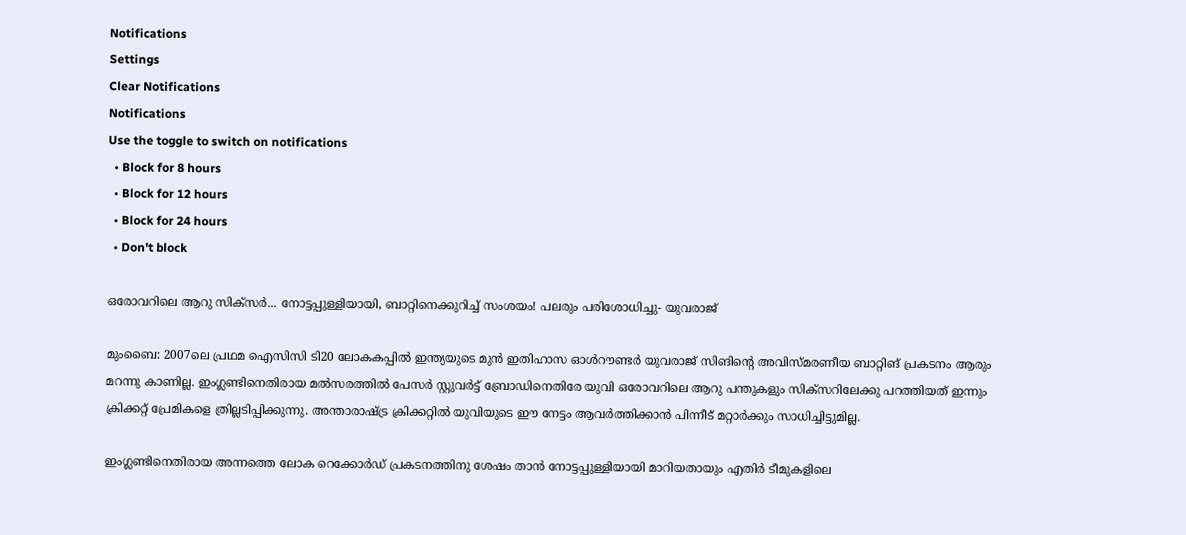Notifications
Settings
Clear Notifications
Notifications
Use the toggle to switch on notifications
  • Block for 8 hours
  • Block for 12 hours
  • Block for 24 hours
  • Don't block

ഒരോവറിലെ ആറു സിക്‌സര്‍... നോട്ടപ്പുള്ളിയായി, ബാറ്റിനെക്കുറിച്ച് സംശയം! പലരും പരിശോധിച്ചു- യുവരാജ്

മുംബൈ: 2007ലെ പ്രഥമ ഐസിസി ടി20 ലോകകപ്പില്‍ ഇന്ത്യയുടെ മുന്‍ ഇതിഹാസ ഓള്‍റൗണ്ടര്‍ യുവരാജ് സിങിന്റെ അവിസ്മരണീയ ബാറ്റിങ് പ്രകടനം ആരും മറന്നു കാണില്ല. ഇംഗ്ലണ്ടിനെതിരായ മല്‍സരത്തില്‍ പേസര്‍ സ്റ്റുവര്‍ട്ട് ബ്രോഡിനെതിരേ യുവി ഒരോവറിലെ ആറു പന്തുകളും സിക്‌സറിലേക്കു പറത്തിയത് ഇന്നും ക്രിക്കറ്റ് പ്രേമികളെ ത്രില്ലടിപ്പിക്കുന്നു. അന്താരാഷ്ട്ര ക്രിക്കറ്റില്‍ യുവിയുടെ ഈ നേട്ടം ആവര്‍ത്തിക്കാന്‍ പിന്നീട് മറ്റാര്‍ക്കും സാധിച്ചിട്ടുമില്ല.

ഇംഗ്ലണ്ടിനെതിരായ അന്നത്തെ ലോക റെക്കോര്‍ഡ് പ്രകടനത്തിനു ശേഷം താന്‍ നോട്ടപ്പുള്ളിയായി മാറിയതായും എതിര്‍ ടീമുകളിലെ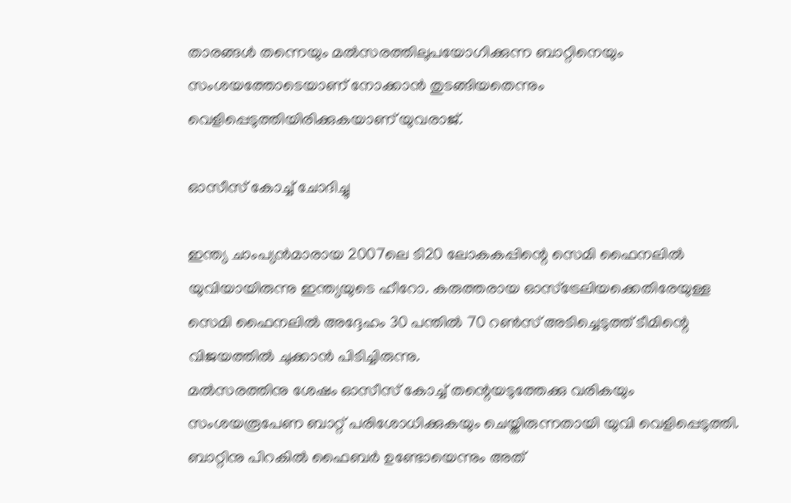താരങ്ങള്‍ തന്നെയും മല്‍സരത്തിലുപയോഗിക്കുന്ന ബാറ്റിനെയും സംശയത്തോടെയാണ് നോക്കാന്‍ തുടങ്ങിയതെന്നും വെളിപ്പെടുത്തിയിരിക്കുകയാണ് യുവരാജ്.

ഓസീസ് കോച്ച് ചോദിച്ചു

ഇന്ത്യ ചാംപ്യന്‍മാരായ 2007ലെ ടി20 ലോകകപ്പിന്റെ സെമി ഫൈനലില്‍ യുവിയായിരുന്നു ഇന്ത്യയുടെ ഹീറോ. കരുത്തരായ ഓസ്‌ട്രേലിയക്കെതിരേയുള്ള സെമി ഫൈനലില്‍ അദ്ദേഹം 30 പന്തില്‍ 70 റണ്‍സ് അടിച്ചെടുത്ത് ടീമിന്റെ വിജയത്തില്‍ ചുക്കാന്‍ പിടിച്ചിരുന്നു.
മല്‍സരത്തിനു ശേഷം ഓസീസ് കോച്ച് തന്റെയടുത്തേക്കു വരികയും സംശയരൂപേണ ബാറ്റ് പരിശോധിക്കുകയും ചെയ്തിരുന്നതായി യുവി വെളിപ്പെടുത്തി. ബാറ്റിനു പിറകില്‍ ഫൈബര്‍ ഉണ്ടോയെന്നും അത്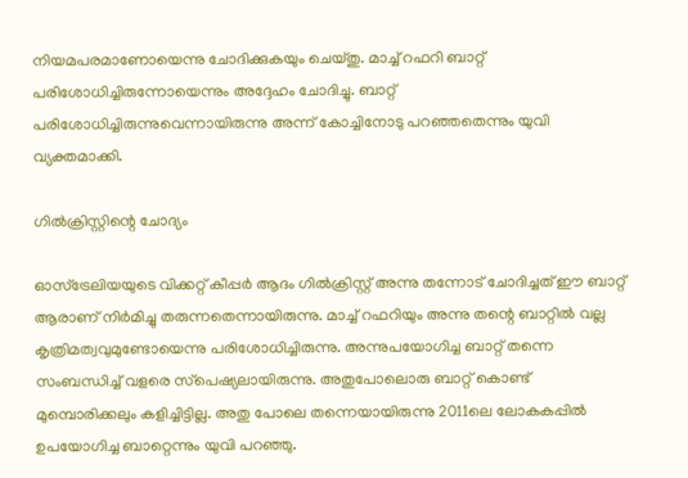നിയമപരമാണോയെന്നു ചോദിക്കുകയും ചെയ്തു. മാച്ച് റഫറി ബാറ്റ് പരിശോധിച്ചിരുന്നോയെന്നും അദ്ദേഹം ചോദിച്ചു. ബാറ്റ് പരിശോധിച്ചിരുന്നുവെന്നായിരുന്നു അന്ന് കോച്ചിനോടു പറഞ്ഞതെന്നും യുവി വ്യക്തമാക്കി.

ഗില്‍ക്രിസ്റ്റിന്റെ ചോദ്യം

ഓസ്‌ട്രേലിയയുടെ വിക്കറ്റ് കീപ്പര്‍ ആദം ഗില്‍ക്രിസ്റ്റ് അന്നു തന്നോട് ചോദിച്ചത് ഈ ബാറ്റ് ആരാണ് നിര്‍മിച്ചു തരുന്നതെന്നായിരുന്നു. മാച്ച് റഫറിയും അന്നു തന്റെ ബാറ്റില്‍ വല്ല കൃത്രിമത്വവുമുണ്ടോയെന്നു പരിശോധിച്ചിരുന്നു. അന്നുപയോഗിച്ച ബാറ്റ് തന്നെ സംബന്ധിച്ച് വളരെ സ്‌പെഷ്യലായിരുന്നു. അതുപോലൊരു ബാറ്റ് കൊണ്ട് മുമ്പൊരിക്കലും കളിച്ചിട്ടില്ല. അതു പോലെ തന്നെയായിരുന്നു 2011ലെ ലോകകപ്പില്‍ ഉപയോഗിച്ച ബാറ്റെന്നും യുവി പറഞ്ഞു.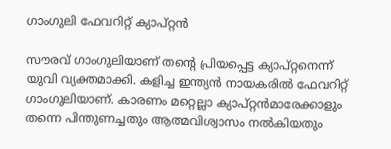ഗാംഗുലി ഫേവറിറ്റ് ക്യാപ്റ്റന്‍

സൗരവ് ഗാംഗുലിയാണ് തന്റെ പ്രിയപ്പെട്ട ക്യാപ്റ്റനെന്ന് യുവി വ്യക്തമാക്കി. കളിച്ച ഇന്ത്യന്‍ നായകരില്‍ ഫേവറിറ്റ് ഗാംഗുലിയാണ്. കാരണം മറ്റെല്ലാ ക്യാപ്റ്റന്‍മാരേക്കാളും തന്നെ പിന്തുണച്ചതും ആത്മവിശ്വാസം നല്‍കിയതും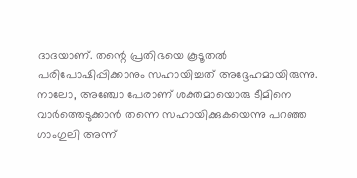ദാദയാണ്. തന്റെ പ്രതിഭയെ കൂടൂതല്‍ പരിപോഷിപ്പിക്കാനും സഹായിച്ചത് അദ്ദേഹമായിരുന്നു. നാലോ, അഞ്ചോ പേരാണ് ശക്തമായൊരു ടീമിനെ വാര്‍ത്തെടുക്കാന്‍ തന്നെ സഹായിക്കുകയെന്നു പറഞ്ഞ ഗാംഗുലി അന്ന്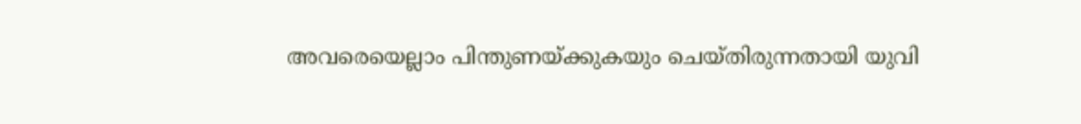അവരെയെല്ലാം പിന്തുണയ്ക്കുകയും ചെയ്തിരുന്നതായി യുവി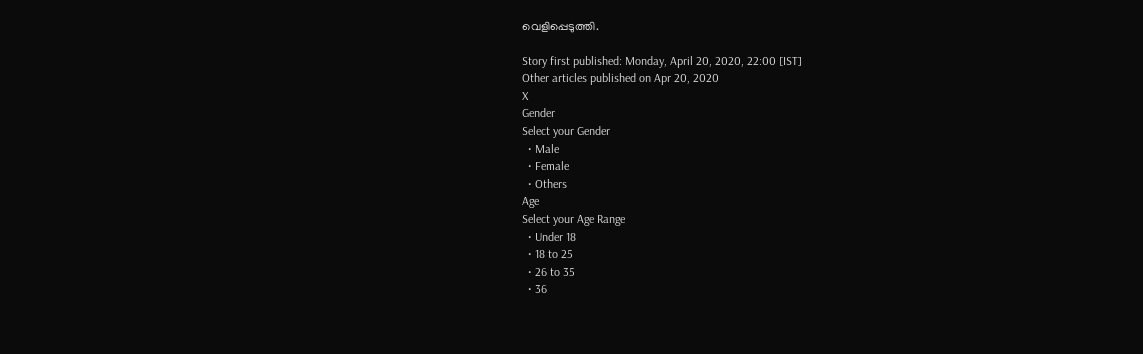വെളിപ്പെടുത്തി.

Story first published: Monday, April 20, 2020, 22:00 [IST]
Other articles published on Apr 20, 2020
X
Gender
Select your Gender
  • Male
  • Female
  • Others
Age
Select your Age Range
  • Under 18
  • 18 to 25
  • 26 to 35
  • 36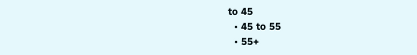to 45
  • 45 to 55
  • 55+